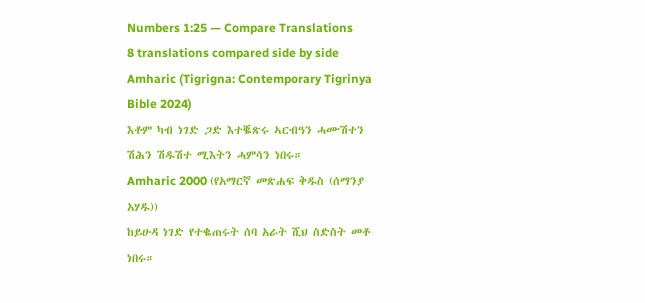Numbers 1:25 — Compare Translations
8 translations compared side by side
Amharic (Tigrigna: Contemporary Tigrinya Bible 2024)
እቶም ካብ ነገድ ጋድ እተቘጽሩ ኣርብዓን ሓሙሽተን ሽሕን ሽዱሽተ ሚእትን ሓምሳን ነበሩ።
Amharic 2000 (የአማርኛ መጽሐፍ ቅዱስ (ሰማንያ አሃዱ))
ከይሁዳ ነገድ የተቈጠሩት ሰባ አራት ሺህ ስድስት መቶ ነበሩ።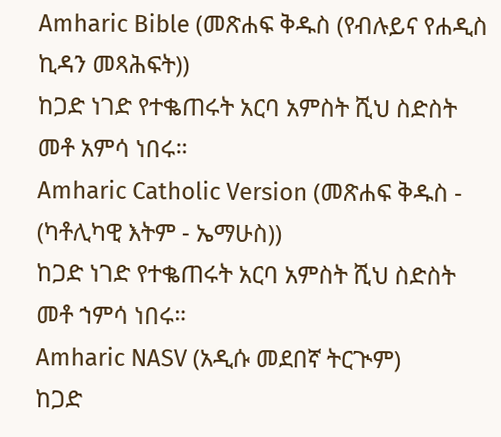Amharic Bible (መጽሐፍ ቅዱስ (የብሉይና የሐዲስ ኪዳን መጻሕፍት))
ከጋድ ነገድ የተቈጠሩት አርባ አምስት ሺህ ስድስት መቶ አምሳ ነበሩ።
Amharic Catholic Version (መጽሐፍ ቅዱስ - (ካቶሊካዊ እትም - ኤማሁስ))
ከጋድ ነገድ የተቈጠሩት አርባ አምስት ሺህ ስድስት መቶ ኀምሳ ነበሩ።
Amharic NASV (አዲሱ መደበኛ ትርጒም)
ከጋድ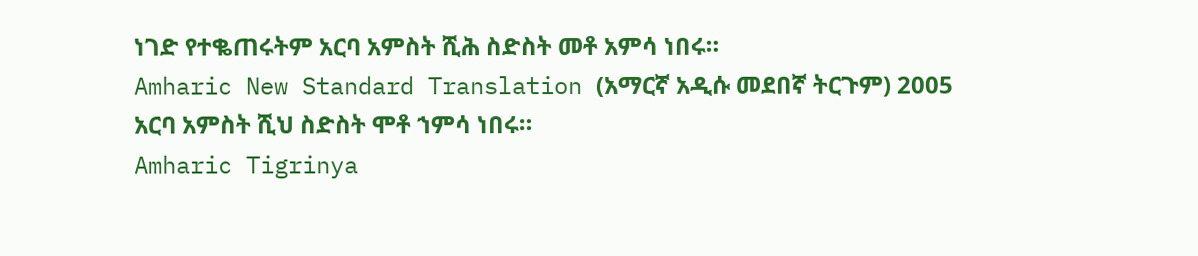ነገድ የተቈጠሩትም አርባ አምስት ሺሕ ስድስት መቶ አምሳ ነበሩ።
Amharic New Standard Translation (አማርኛ አዲሱ መደበኛ ትርጉም) 2005
አርባ አምስት ሺህ ስድስት ሞቶ ኀምሳ ነበሩ።
Amharic Tigrinya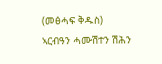(መፅሓፍ ቅዱስ)
ኣርብዓን ሓሙሽተን ሽሕን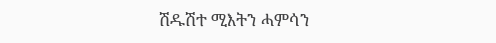ሽዱሽተ ሚእትን ሓምሳን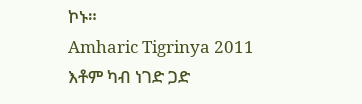ኮኑ።
Amharic Tigrinya 2011
እቶም ካብ ነገድ ጋድ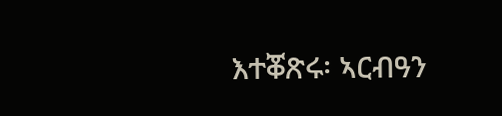እተቖጽሩ፡ ኣርብዓን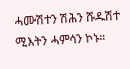ሓሙሽተን ሽሕን ሹዱሽተ ሚእትን ሓምሳን ኮኑ።